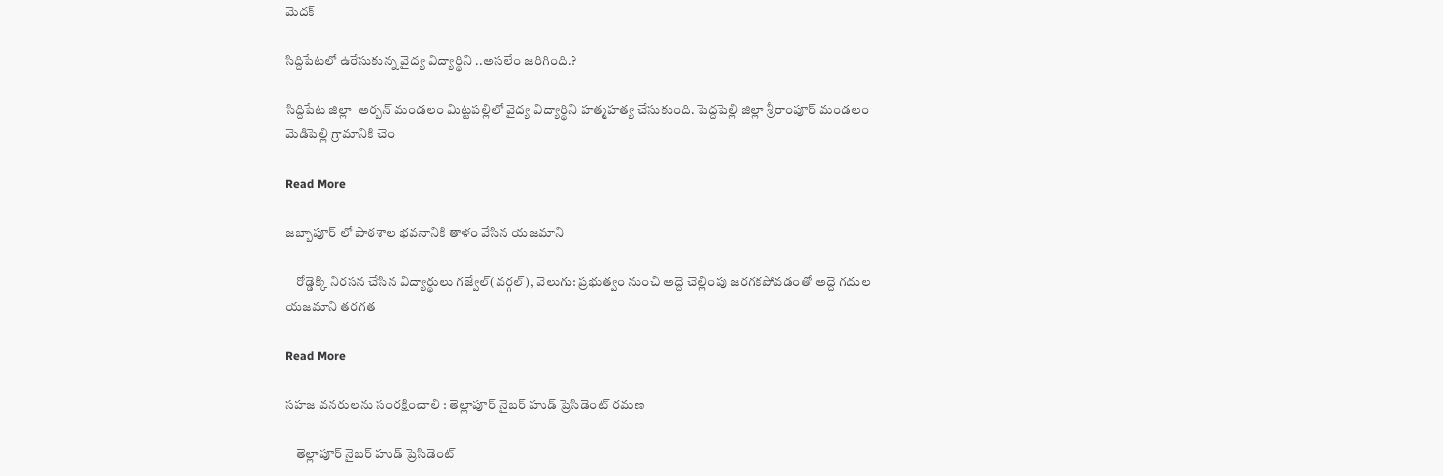మెదక్

సిద్దిపేటలో ఉరేసుకున్న వైద్య విద్యార్థిని ..అసలేం జరిగింది.?

సిద్దిపేట జిల్లా  అర్బన్ మండలం మిట్టపల్లిలో వైద్య విద్యార్థిని హత్మహత్య చేసుకుంది. పెద్దపెల్లి జిల్లా శ్రీరాంపూర్ మండలం మెడిపెల్లి గ్రామానికి చెం

Read More

జబ్బాపూర్ లో పాఠశాల భవనానికి తాళం వేసిన యజమాని

    రోడ్డెక్కి నిరసన చేసిన విద్యార్థులు గజ్వేల్(వర్గల్), వెలుగు: ప్రభుత్వం నుంచి అద్దె చెల్లింపు జరగకపోవడంతో అద్దె గదుల యజమాని తరగత

Read More

సహజ వనరులను సంరక్షించాలి : తెల్లాపూర్ నైబర్ హుడ్ ప్రెసిడెంట్ రమణ

    తెల్లాపూర్ నైబర్ హుడ్ ప్రెసిడెంట్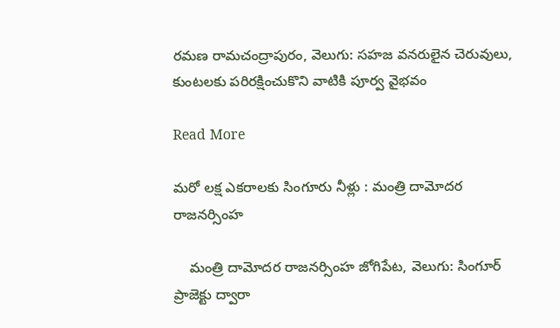రమణ రామచంద్రాపురం, వెలుగు: సహజ వనరులైన చెరువులు, కుంటలకు పరిరక్షించుకొని వాటికి పూర్వ వైభవం

Read More

మరో లక్ష ఎకరాలకు సింగూరు నీళ్లు : మంత్రి దామోదర రాజనర్సింహ

    మంత్రి దామోదర రాజనర్సింహ జోగిపేట, వెలుగు: సింగూర్ ప్రాజెక్టు ద్వారా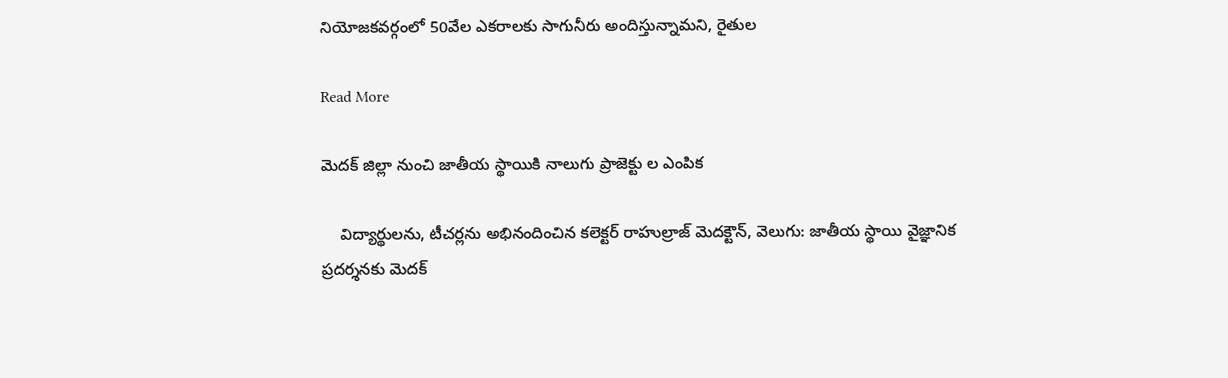నియోజకవర్గంలో 50వేల ఎకరాలకు సాగునీరు అందిస్తున్నామని, రైతుల

Read More

మెదక్ జిల్లా నుంచి జాతీయ స్థాయికి నాలుగు ప్రాజెక్టు ల ఎంపిక

    విద్యార్థులను, టీచర్లను అభినందించిన కలెక్టర్ రాహుల్రాజ్ మెదక్టౌన్, వెలుగు: జాతీయ స్థాయి వైజ్ఞానిక ప్రదర్శనకు మెదక్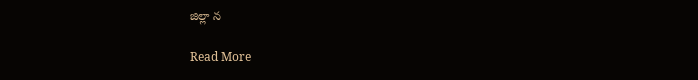జిల్లా న

Read More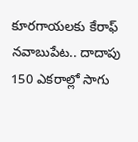కూరగాయలకు కేరాఫ్ నవాబుపేట.. దాదాపు 150 ఎకరాల్లో సాగు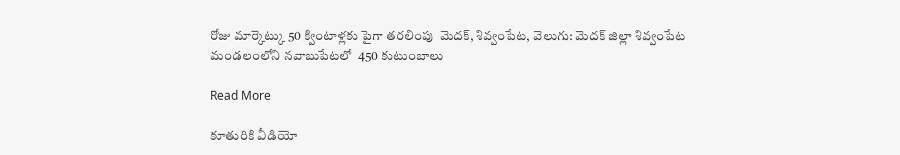రోజు మార్కెట్కు 50 క్వింటాళ్లకు పైగా తరలింపు  మెదక్, శివ్వంపేట, వెలుగు: మెదక్ జిల్లా శివ్వంపేట మండలంలోని నవాబుపేటలో  450 కుటుంబాలు

Read More

కూతురికి వీడియో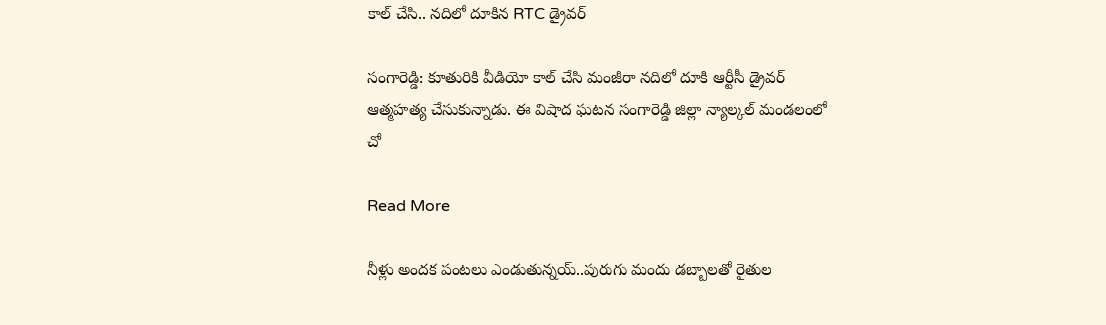కాల్ చేసి.. నదిలో దూకిన RTC డ్రైవర్

సంగారెడ్డి: కూతురికి వీడియో కాల్ చేసి మంజీరా నదిలో దూకి ఆర్టీసీ డ్రైవర్ ఆత్మహత్య చేసుకున్నాడు. ఈ విషాద ఘటన సంగారెడ్డి జిల్లా న్యాల్కల్ మండలంలో చో

Read More

నీళ్లు అందక పంటలు ఎండుతున్నయ్..పురుగు మందు డబ్బాలతో రైతుల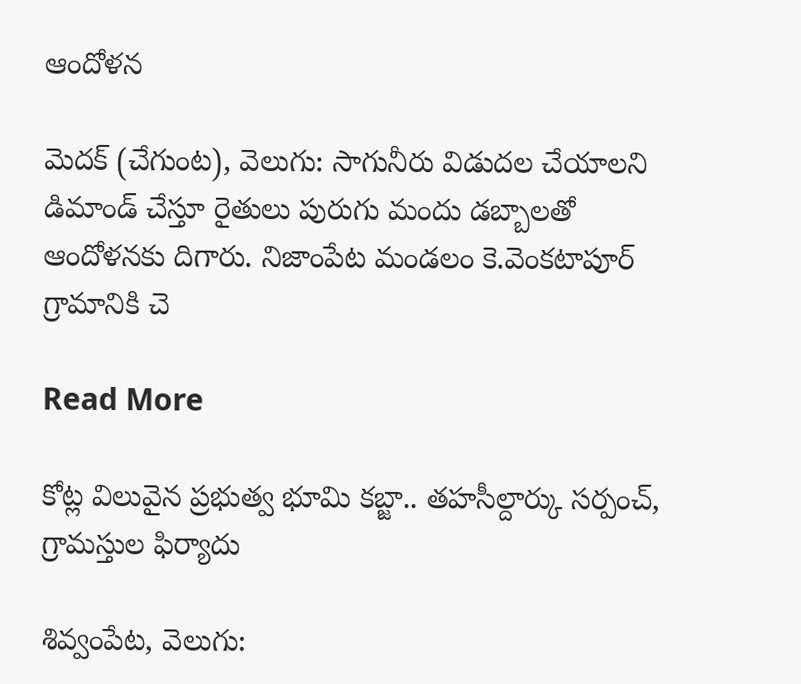ఆందోళన

మెదక్ (చేగుంట), వెలుగు: సాగునీరు విడుదల చేయాలని డిమాండ్ చేస్తూ రైతులు పురుగు మందు డబ్బాలతో ఆందోళనకు దిగారు. నిజాంపేట మండలం కె.వెంకటాపూర్ గ్రామానికి చె

Read More

కోట్ల విలువైన ప్రభుత్వ భూమి కబ్జా.. తహసీల్దార్కు సర్పంచ్, గ్రామస్తుల ఫిర్యాదు

శివ్వంపేట, వెలుగు: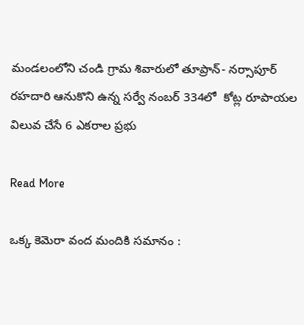మండలంలోని చండి గ్రామ శివారులో తూప్రాన్- నర్సాపూర్ రహదారి ఆనుకొని ఉన్న సర్వే నంబర్ 334లో  కోట్ల రూపాయల విలువ చేసే 6 ఎకరాల ప్రభు

Read More

ఒక్క కెమెరా వంద మందికి సమానం :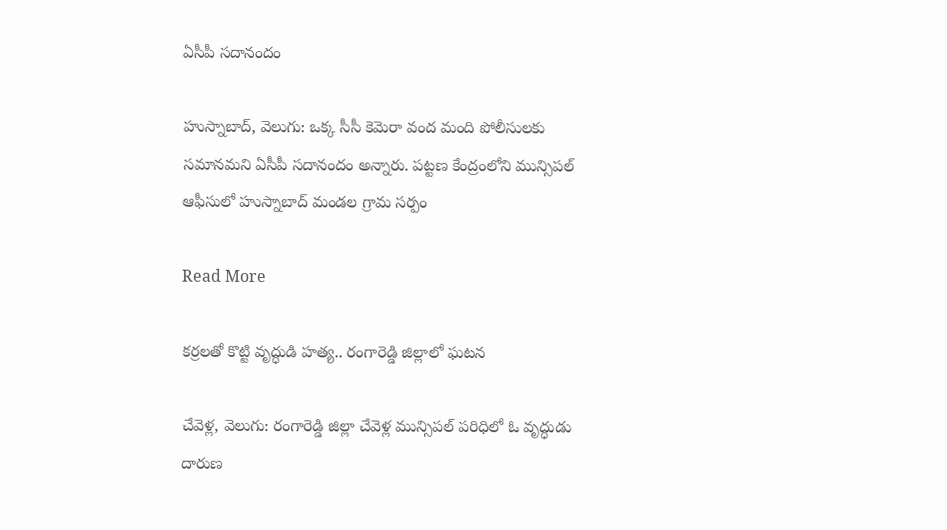ఏసీపీ సదానందం

హుస్నాబాద్, వెలుగు: ఒక్క సీసీ కెమెరా వంద మంది పోలీసులకు సమానమని ఏసీపీ సదానందం అన్నారు. పట్టణ కేంద్రంలోని మున్సిపల్ ఆఫీసులో హుస్నాబాద్ మండల గ్రామ సర్పం

Read More

కర్రలతో కొట్టి వృద్ధుడి హత్య.. రంగారెడ్డి జిల్లాలో ఘటన

చేవెళ్ల, వెలుగు: రంగారెడ్డి జిల్లా చేవెళ్ల మున్సిపల్ పరిధిలో ఓ వృద్ధుడు దారుణ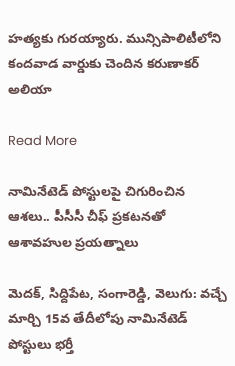హత్యకు గురయ్యారు. మున్సిపాలిటీలోని కందవాడ వార్డుకు చెందిన కరుణాకర్ అలియా

Read More

నామినేటెడ్ పోస్టులపై చిగురించిన ఆశలు.. పీసీసీ చీఫ్ ప్రకటనతో ఆశావహుల ప్రయత్నాలు

మెదక్, సిద్దిపేట, సంగారెడ్డి, వెలుగు: వచ్చే మార్చి 15వ తేదీలోపు నామినేటెడ్ పోస్టులు భర్తీ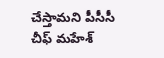చేస్తామని పీసీసీ చీఫ్ మహేశ్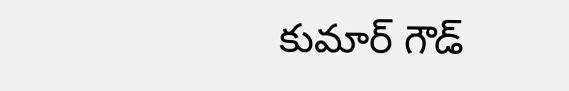కుమార్ గౌడ్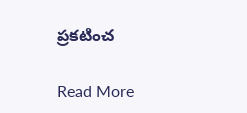ప్రకటించ

Read More